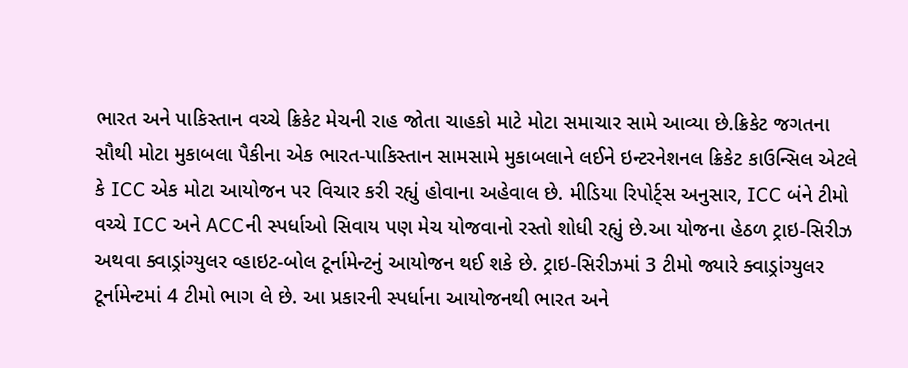ભારત અને પાકિસ્તાન વચ્ચે ક્રિકેટ મેચની રાહ જોતા ચાહકો માટે મોટા સમાચાર સામે આવ્યા છે.ક્રિકેટ જગતના સૌથી મોટા મુકાબલા પૈકીના એક ભારત-પાકિસ્તાન સામસામે મુકાબલાને લઈને ઇન્ટરનેશનલ ક્રિકેટ કાઉન્સિલ એટલે કે ICC એક મોટા આયોજન પર વિચાર કરી રહ્યું હોવાના અહેવાલ છે. મીડિયા રિપોર્ટ્સ અનુસાર, ICC બંને ટીમો વચ્ચે ICC અને ACCની સ્પર્ધાઓ સિવાય પણ મેચ યોજવાનો રસ્તો શોધી રહ્યું છે.આ યોજના હેઠળ ટ્રાઇ-સિરીઝ અથવા ક્વાડ્રાંગ્યુલર વ્હાઇટ-બોલ ટૂર્નામેન્ટનું આયોજન થઈ શકે છે. ટ્રાઇ-સિરીઝમાં 3 ટીમો જ્યારે ક્વાડ્રાંગ્યુલર ટૂર્નામેન્ટમાં 4 ટીમો ભાગ લે છે. આ પ્રકારની સ્પર્ધાના આયોજનથી ભારત અને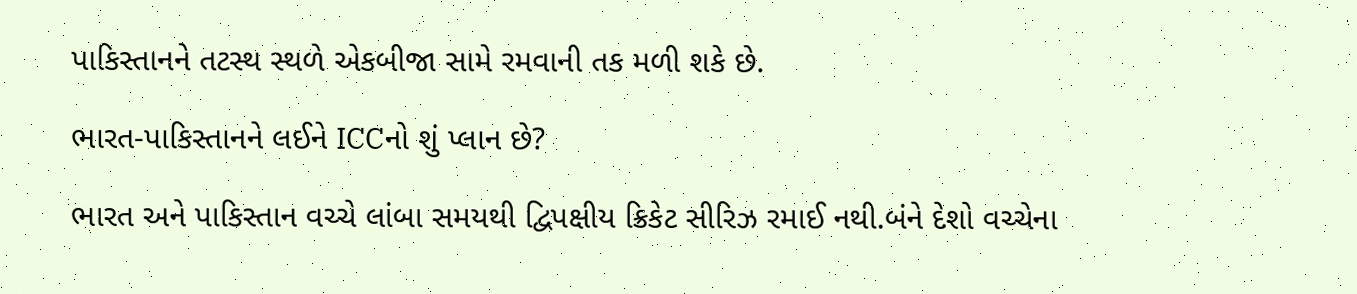પાકિસ્તાનને તટસ્થ સ્થળે એકબીજા સામે રમવાની તક મળી શકે છે.

ભારત-પાકિસ્તાનને લઈને ICCનો શું પ્લાન છે?

ભારત અને પાકિસ્તાન વચ્ચે લાંબા સમયથી દ્વિપક્ષીય ક્રિકેટ સીરિઝ રમાઈ નથી.બંને દેશો વચ્ચેના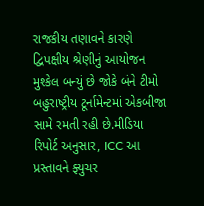રાજકીય તણાવને કારણે દ્વિપક્ષીય શ્રેણીનું આયોજન મુશ્કેલ બન્યું છે જોકે બંને ટીમો બહુરાષ્ટ્રીય ટૂર્નામેન્ટમાં એકબીજા સામે રમતી રહી છે.મીડિયા રિપોર્ટ અનુસાર, ICC આ પ્રસ્તાવને ફ્યુચર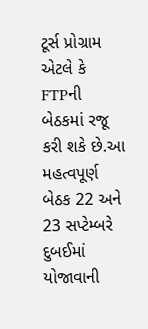ટૂર્સ પ્રોગ્રામ એટલે કે FTPની બેઠકમાં રજૂ કરી શકે છે.આ મહત્વપૂર્ણ બેઠક 22 અને 23 સપ્ટેમ્બરે દુબઈમાં યોજાવાની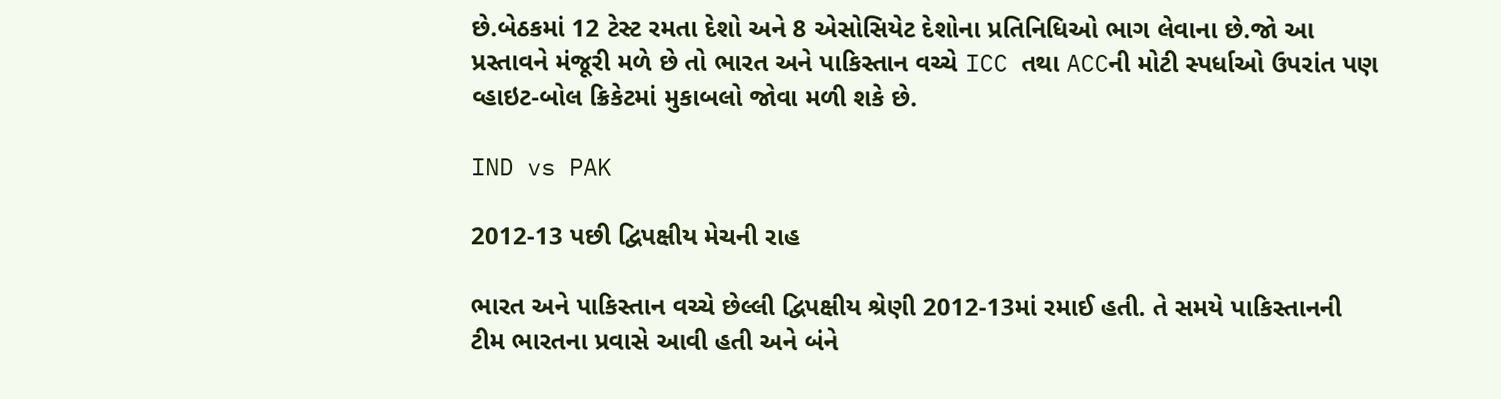છે.બેઠકમાં 12 ટેસ્ટ રમતા દેશો અને 8 એસોસિયેટ દેશોના પ્રતિનિધિઓ ભાગ લેવાના છે.જો આ પ્રસ્તાવને મંજૂરી મળે છે તો ભારત અને પાકિસ્તાન વચ્ચે ICC તથા ACCની મોટી સ્પર્ધાઓ ઉપરાંત પણ વ્હાઇટ-બોલ ક્રિકેટમાં મુકાબલો જોવા મળી શકે છે.

IND vs PAK

2012-13 પછી દ્વિપક્ષીય મેચની રાહ

ભારત અને પાકિસ્તાન વચ્ચે છેલ્લી દ્વિપક્ષીય શ્રેણી 2012-13માં રમાઈ હતી. તે સમયે પાકિસ્તાનની ટીમ ભારતના પ્રવાસે આવી હતી અને બંને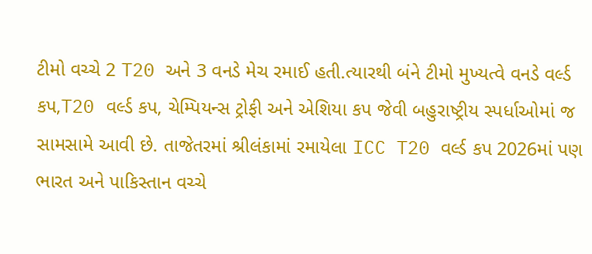ટીમો વચ્ચે 2 T20 અને 3 વનડે મેચ રમાઈ હતી.ત્યારથી બંને ટીમો મુખ્યત્વે વનડે વર્લ્ડ કપ,T20 વર્લ્ડ કપ, ચેમ્પિયન્સ ટ્રોફી અને એશિયા કપ જેવી બહુરાષ્ટ્રીય સ્પર્ધાઓમાં જ સામસામે આવી છે. તાજેતરમાં શ્રીલંકામાં રમાયેલા ICC T20 વર્લ્ડ કપ 2026માં પણ ભારત અને પાકિસ્તાન વચ્ચે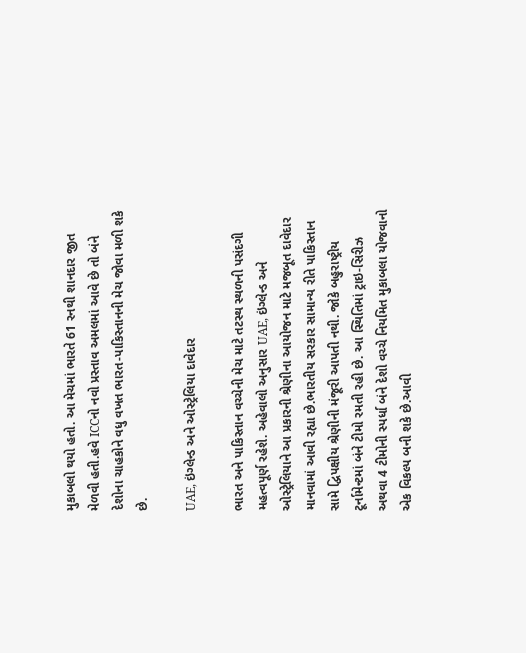મુકાબલો થયો હતો. આ મેચમાં ભારતે 61 રનથી શાનદાર જીત મેળવી હતી.હવે ICCનો નવો પ્રસ્તાવ અમલમાં આવે છે તો બંને દેશોના ચાહકોને વધુ વખત ભારત-પાકિસ્તાનની મેચ જોવા મળી શકે છે.

UAE, ઇંગ્લેન્ડ અને ઓસ્ટ્રેલિયા દાવેદાર

ભારત અને પાકિસ્તાન વચ્ચેની મેચ માટે તટસ્થ સ્થળની પસંદગી મહત્વપૂર્ણ રહેશે. અહેવાલો અનુસાર UAE, ઇંગ્લેન્ડ અને ઓસ્ટ્રેલિયાને આ પ્રકારની શ્રેણીના આયોજન માટે મજબૂત દાવેદાર માનવામાં આવી રહ્યા છે.ભારતીય સરકાર સામાન્ય રીતે પાકિસ્તાન સામે દ્વિપક્ષીય શ્રેણીની મંજૂરી આપતી નથી. જોકે બહુરાષ્ટ્રીય ટૂર્નામેન્ટમાં બંને ટીમો રમતી રહી છે. આ સ્થિતિમાં ટ્રાઇ-સિરીઝ અથવા 4 ટીમોની સ્પર્ધા બંને દેશો વચ્ચે નિયમિત મુકાબલા યોજવાનો એક વિકલ્પ બની શકે છે.આવી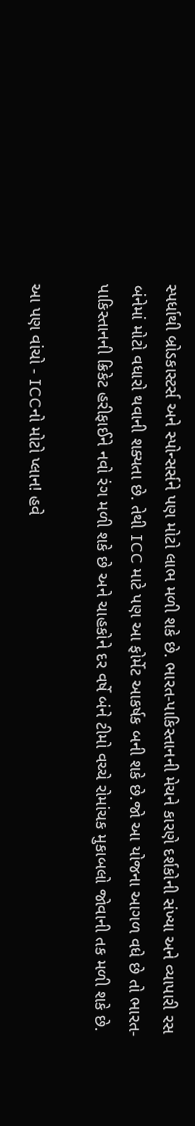સ્પર્ધાથી બ્રોડકાસ્ટર્સ અને સ્પોન્સર્સને પણ મોટો લાભ મળી શકે છે. ભારત-પાકિસ્તાનની મેચને કારણે દર્શકોની સંખ્યા અને વ્યાપારી રસ બંનેમાં મોટો વધારો થવાની શક્યતા છે. તેથી ICC માટે પણ આ ફોર્મેટ આકર્ષક બની શકે છે.જો આ યોજના આગળ વધે છે તો ભારત-પાકિસ્તાનની ક્રિકેટ હરીફાઈને નવો રંગ મળી શકે છે અને ચાહકોને દર વર્ષે બંને ટીમો વચ્ચે રોમાંચક મુકાબલો જોવાની તક મળી શકે છે.

આ પણ વાંચો - ICCનો મોટો પ્લાન! હવે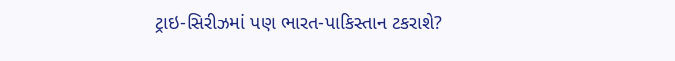ટ્રાઇ-સિરીઝમાં પણ ભારત-પાકિસ્તાન ટકરાશે?